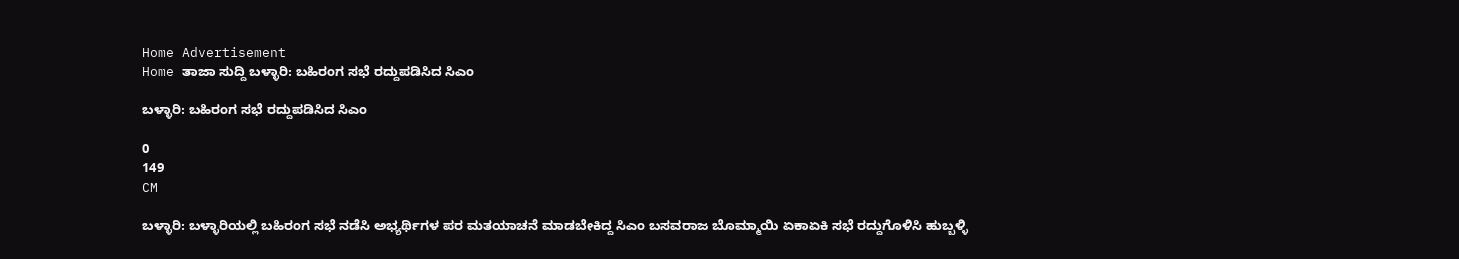Home Advertisement
Home ತಾಜಾ ಸುದ್ದಿ ಬಳ್ಳಾರಿ: ಬಹಿರಂಗ ಸಭೆ ರದ್ದುಪಡಿಸಿದ ಸಿಎಂ

ಬಳ್ಳಾರಿ: ಬಹಿರಂಗ ಸಭೆ ರದ್ದುಪಡಿಸಿದ ಸಿಎಂ

0
149
CM

ಬಳ್ಳಾರಿ: ಬಳ್ಳಾರಿಯಲ್ಲಿ ಬಹಿರಂಗ ಸಭೆ ನಡೆಸಿ ಅಭ್ಯರ್ಥಿಗಳ ಪರ ಮತಯಾಚನೆ ಮಾಡಬೇಕಿದ್ದ ಸಿಎಂ ಬಸವರಾಜ ಬೊಮ್ಮಾಯಿ ಏಕಾಏಕಿ ಸಭೆ ರದ್ದುಗೊಳಿಸಿ ಹುಬ್ಬಳ್ಳಿ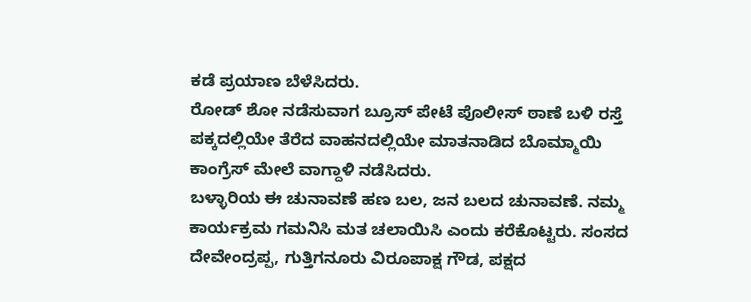ಕಡೆ ಪ್ರಯಾಣ ಬೆಳೆಸಿದರು.
ರೋಡ್ ಶೋ ನಡೆಸುವಾಗ ಬ್ರೂಸ್ ಪೇಟೆ ಪೊಲೀಸ್ ಠಾಣೆ ಬಳಿ ರಸ್ತೆ ಪಕ್ಕದಲ್ಲಿಯೇ ತೆರೆದ ವಾಹನದಲ್ಲಿಯೇ ಮಾತನಾಡಿದ ಬೊಮ್ಮಾಯಿ ಕಾಂಗ್ರೆಸ್ ಮೇಲೆ ವಾಗ್ದಾಳಿ ನಡೆಸಿದರು.
ಬಳ್ಳಾರಿಯ ಈ ಚುನಾವಣೆ ಹಣ ಬಲ, ಜನ ಬಲದ ಚುನಾವಣೆ. ನಮ್ಮ ಕಾರ್ಯಕ್ರಮ ಗಮನಿಸಿ ಮತ ಚಲಾಯಿಸಿ ಎಂದು ಕರೆಕೊಟ್ಟರು. ಸಂಸದ ದೇವೇಂದ್ರಪ್ಪ, ಗುತ್ತಿಗನೂರು ವಿರೂಪಾಕ್ಷ ಗೌಡ, ಪಕ್ಷದ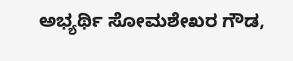ಅಭ್ಯರ್ಥಿ ಸೋಮಶೇಖರ ಗೌಡ,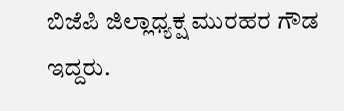ಬಿಜೆಪಿ ಜಿಲ್ಲಾಧ್ಯಕ್ಷ ಮುರಹರ ಗೌಡ ಇದ್ದರು.